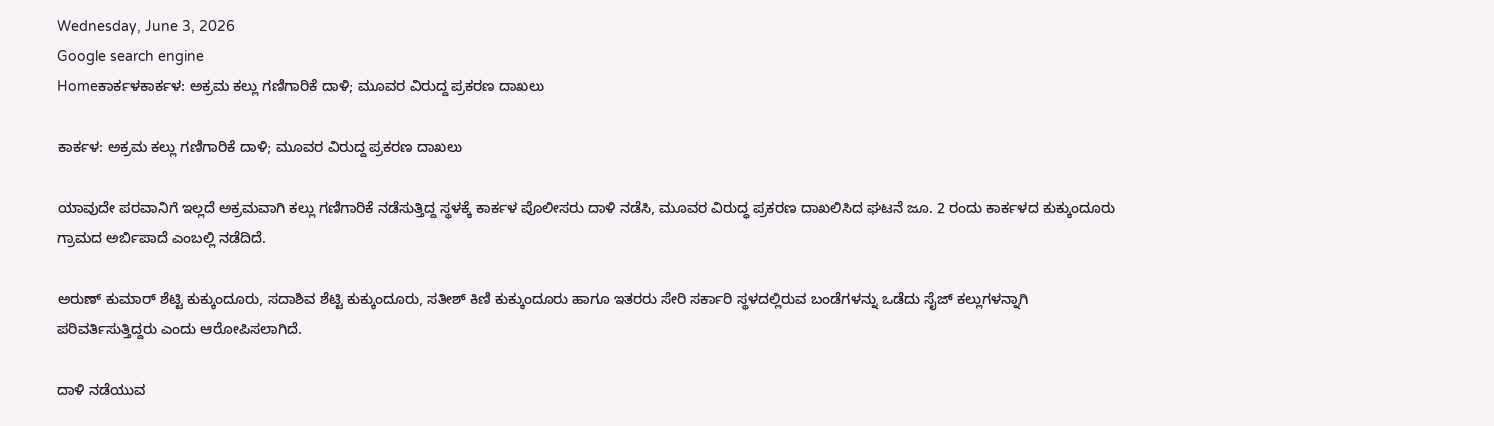Wednesday, June 3, 2026
Google search engine
Homeಕಾರ್ಕಳಕಾರ್ಕಳ: ಅಕ್ರಮ ಕಲ್ಲು ಗಣಿಗಾರಿಕೆ ದಾಳಿ; ಮೂವರ ವಿರುದ್ದ ಪ್ರಕರಣ ದಾಖಲು

ಕಾರ್ಕಳ: ಅಕ್ರಮ ಕಲ್ಲು ಗಣಿಗಾರಿಕೆ ದಾಳಿ; ಮೂವರ ವಿರುದ್ದ ಪ್ರಕರಣ ದಾಖಲು

ಯಾವುದೇ ಪರವಾನಿಗೆ ಇಲ್ಲದೆ ಅಕ್ರಮವಾಗಿ ಕಲ್ಲು ಗಣಿಗಾರಿಕೆ ನಡೆಸುತ್ತಿದ್ದ ಸ್ಥಳಕ್ಕೆ ಕಾರ್ಕಳ ಪೊಲೀಸರು ದಾಳಿ ನಡೆಸಿ, ಮೂವರ ವಿರುದ್ಧ ಪ್ರಕರಣ ದಾಖಲಿಸಿದ ಘಟನೆ ಜೂ. 2 ರಂದು ಕಾರ್ಕಳದ ಕುಕ್ಕುಂದೂರು ಗ್ರಾಮದ ಅರ್ಬಿಪಾದೆ ಎಂಬಲ್ಲಿ ನಡೆದಿದೆ.

ಅರುಣ್ ಕುಮಾರ್ ಶೆಟ್ಟಿ ಕುಕ್ಕುಂದೂರು, ಸದಾಶಿವ ಶೆಟ್ಟಿ ಕುಕ್ಕುಂದೂರು, ಸತೀಶ್ ಕಿಣಿ ಕುಕ್ಕುಂದೂರು ಹಾಗೂ ಇತರರು ಸೇರಿ ಸರ್ಕಾರಿ ಸ್ಥಳದಲ್ಲಿರುವ ಬಂಡೆಗಳನ್ನು ಒಡೆದು ಸೈಜ್ ಕಲ್ಲುಗಳನ್ನಾಗಿ ಪರಿವರ್ತಿಸುತ್ತಿದ್ದರು ಎಂದು ಆರೋಪಿಸಲಾಗಿದೆ.

ದಾಳಿ ನಡೆಯುವ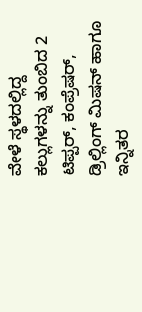ವೇಳೆ ಸ್ಥಳದಲ್ಲಿದ್ದ ಕಲ್ಲುಗಳನ್ನು ತುಂಬಿದ 2 ಟಿಪ್ಪರ್, ಕಂಪ್ರೆಷರ್, ಡ್ರಿಲ್ಲಿಂಗ್ ಮಿಷನ್ ಹಾಗೂ ಇನ್ನಿತರ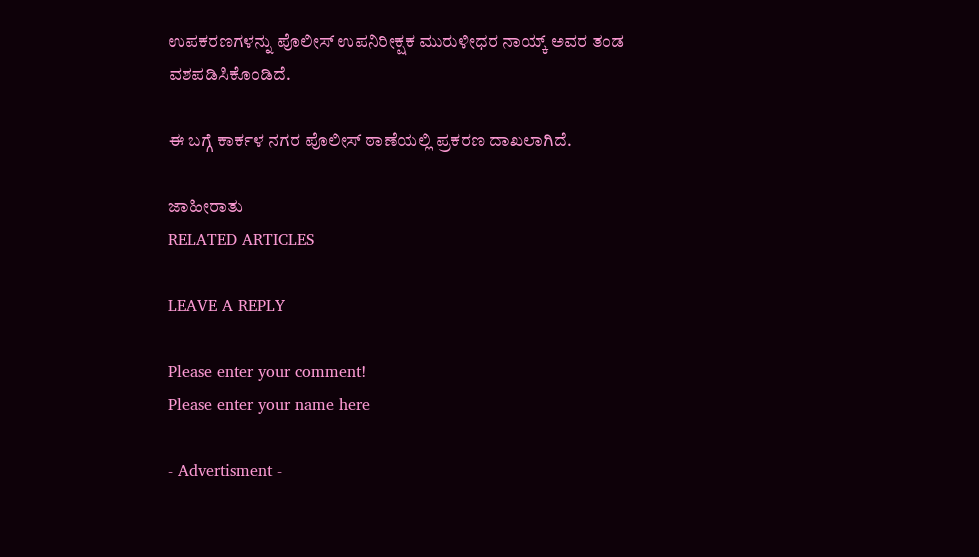ಉಪಕರಣಗಳನ್ನು ಪೊಲೀಸ್‌ ಉಪನಿರೀಕ್ಷಕ ಮುರುಳೀಧರ ನಾಯ್ಕ್ ಅವರ ತಂಡ ವಶಪಡಿಸಿಕೊಂಡಿದೆ.

ಈ ಬಗ್ಗೆ ಕಾರ್ಕಳ ನಗರ ಪೊಲೀಸ್ ಠಾಣೆಯಲ್ಲಿ ಪ್ರಕರಣ ದಾಖಲಾಗಿದೆ.

ಜಾಹೀರಾತು
RELATED ARTICLES

LEAVE A REPLY

Please enter your comment!
Please enter your name here

- Advertisment -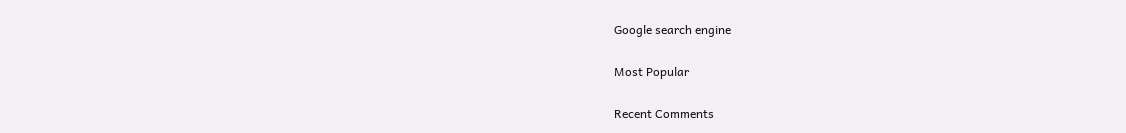Google search engine

Most Popular

Recent Comments